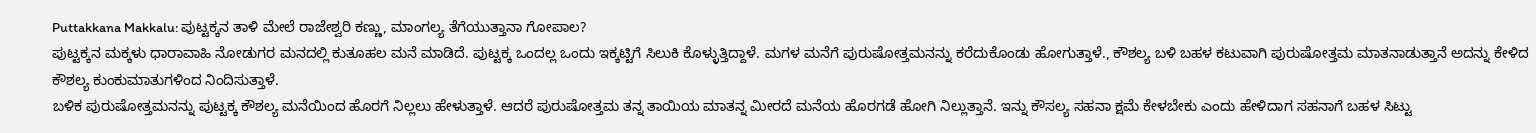Puttakkana Makkalu: ಪುಟ್ಟಕ್ಕನ ತಾಳಿ ಮೇಲೆ ರಾಜೇಶ್ವರಿ ಕಣ್ಣು, ಮಾಂಗಲ್ಯ ತೆಗೆಯುತ್ತಾನಾ ಗೋಪಾಲ?
ಪುಟ್ಟಕ್ಕನ ಮಕ್ಕಳು ಧಾರಾವಾಹಿ ನೋಡುಗರ ಮನದಲ್ಲಿ ಕುತೂಹಲ ಮನೆ ಮಾಡಿದೆ. ಪುಟ್ಟಕ್ಕ ಒಂದಲ್ಲ ಒಂದು ಇಕ್ಕಟ್ಟಿಗೆ ಸಿಲುಕಿ ಕೊಳ್ಳುತ್ತಿದ್ದಾಳೆ. ಮಗಳ ಮನೆಗೆ ಪುರುಷೋತ್ತಮನನ್ನು ಕರೆದುಕೊಂಡು ಹೋಗುತ್ತಾಳೆ., ಕೌಶಲ್ಯ ಬಳಿ ಬಹಳ ಕಟುವಾಗಿ ಪುರುಷೋತ್ತಮ ಮಾತನಾಡುತ್ತಾನೆ ಅದನ್ನು ಕೇಳಿದ ಕೌಶಲ್ಯ ಕುಂಕುಮಾತುಗಳಿಂದ ನಿಂದಿಸುತ್ತಾಳೆ.
ಬಳಿಕ ಪುರುಷೋತ್ತಮನನ್ನು ಪುಟ್ಟಕ್ಕ ಕೌಶಲ್ಯ ಮನೆಯಿಂದ ಹೊರಗೆ ನಿಲ್ಲಲು ಹೇಳುತ್ತಾಳೆ. ಆದರೆ ಪುರುಷೋತ್ತಮ ತನ್ನ ತಾಯಿಯ ಮಾತನ್ನ ಮೀರದೆ ಮನೆಯ ಹೊರಗಡೆ ಹೋಗಿ ನಿಲ್ಲುತ್ತಾನೆ. ಇನ್ನು ಕೌಸಲ್ಯ ಸಹನಾ ಕ್ಷಮೆ ಕೇಳಬೇಕು ಎಂದು ಹೇಳಿದಾಗ ಸಹನಾಗೆ ಬಹಳ ಸಿಟ್ಟು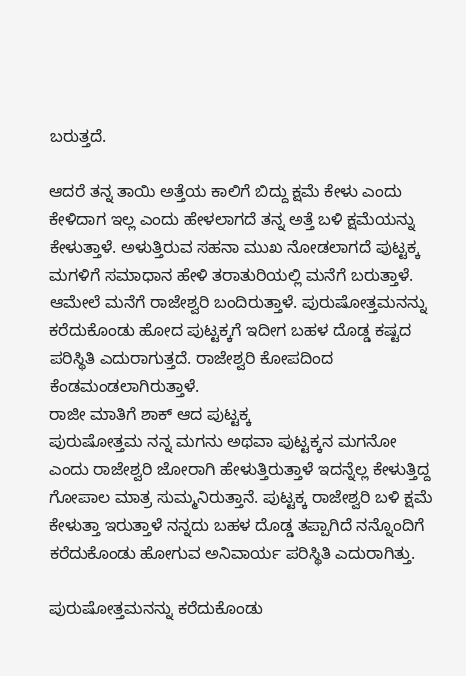ಬರುತ್ತದೆ.

ಆದರೆ ತನ್ನ ತಾಯಿ ಅತ್ತೆಯ ಕಾಲಿಗೆ ಬಿದ್ದು ಕ್ಷಮೆ ಕೇಳು ಎಂದು ಕೇಳಿದಾಗ ಇಲ್ಲ ಎಂದು ಹೇಳಲಾಗದೆ ತನ್ನ ಅತ್ತೆ ಬಳಿ ಕ್ಷಮೆಯನ್ನು ಕೇಳುತ್ತಾಳೆ. ಅಳುತ್ತಿರುವ ಸಹನಾ ಮುಖ ನೋಡಲಾಗದೆ ಪುಟ್ಟಕ್ಕ ಮಗಳಿಗೆ ಸಮಾಧಾನ ಹೇಳಿ ತರಾತುರಿಯಲ್ಲಿ ಮನೆಗೆ ಬರುತ್ತಾಳೆ. ಆಮೇಲೆ ಮನೆಗೆ ರಾಜೇಶ್ವರಿ ಬಂದಿರುತ್ತಾಳೆ. ಪುರುಷೋತ್ತಮನನ್ನು ಕರೆದುಕೊಂಡು ಹೋದ ಪುಟ್ಟಕ್ಕಗೆ ಇದೀಗ ಬಹಳ ದೊಡ್ಡ ಕಷ್ಟದ ಪರಿಸ್ಥಿತಿ ಎದುರಾಗುತ್ತದೆ. ರಾಜೇಶ್ವರಿ ಕೋಪದಿಂದ ಕೆಂಡಮಂಡಲಾಗಿರುತ್ತಾಳೆ.
ರಾಜೀ ಮಾತಿಗೆ ಶಾಕ್ ಆದ ಪುಟ್ಟಕ್ಕ
ಪುರುಷೋತ್ತಮ ನನ್ನ ಮಗನು ಅಥವಾ ಪುಟ್ಟಕ್ಕನ ಮಗನೋ ಎಂದು ರಾಜೇಶ್ವರಿ ಜೋರಾಗಿ ಹೇಳುತ್ತಿರುತ್ತಾಳೆ ಇದನ್ನೆಲ್ಲ ಕೇಳುತ್ತಿದ್ದ ಗೋಪಾಲ ಮಾತ್ರ ಸುಮ್ಮನಿರುತ್ತಾನೆ. ಪುಟ್ಟಕ್ಕ ರಾಜೇಶ್ವರಿ ಬಳಿ ಕ್ಷಮೆ ಕೇಳುತ್ತಾ ಇರುತ್ತಾಳೆ ನನ್ನದು ಬಹಳ ದೊಡ್ಡ ತಪ್ಪಾಗಿದೆ ನನ್ನೊಂದಿಗೆ ಕರೆದುಕೊಂಡು ಹೋಗುವ ಅನಿವಾರ್ಯ ಪರಿಸ್ಥಿತಿ ಎದುರಾಗಿತ್ತು.

ಪುರುಷೋತ್ತಮನನ್ನು ಕರೆದುಕೊಂಡು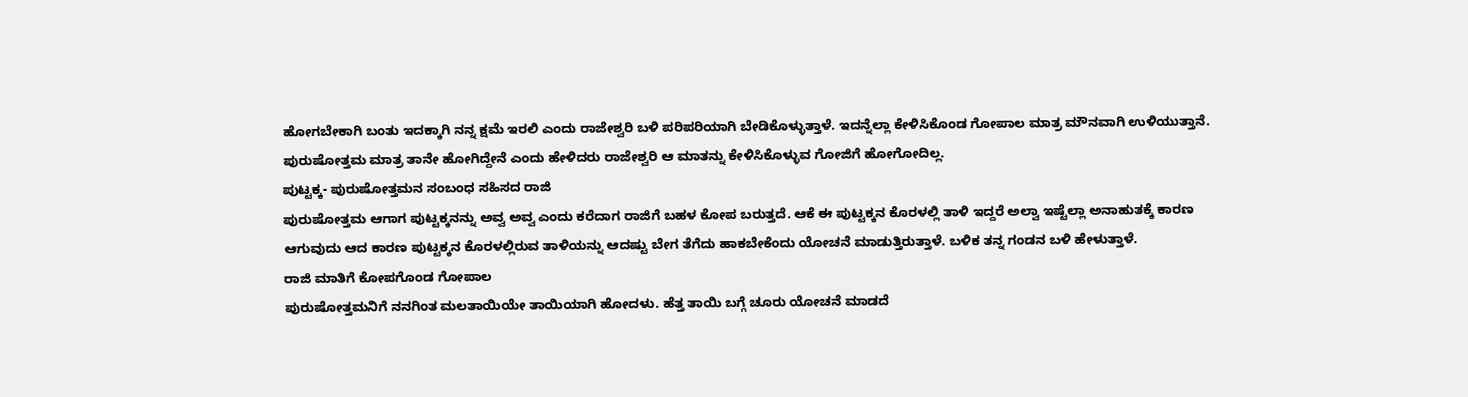ಹೋಗಬೇಕಾಗಿ ಬಂತು ಇದಕ್ಕಾಗಿ ನನ್ನ ಕ್ಷಮೆ ಇರಲಿ ಎಂದು ರಾಜೇಶ್ವರಿ ಬಳಿ ಪರಿಪರಿಯಾಗಿ ಬೇಡಿಕೊಳ್ಳುತ್ತಾಳೆ. ಇದನ್ನೆಲ್ಲಾ ಕೇಳಿಸಿಕೊಂಡ ಗೋಪಾಲ ಮಾತ್ರ ಮೌನವಾಗಿ ಉಳಿಯುತ್ತಾನೆ. ಪುರುಷೋತ್ತಮ ಮಾತ್ರ ತಾನೇ ಹೋಗಿದ್ದೇನೆ ಎಂದು ಹೇಳಿದರು ರಾಜೇಶ್ವರಿ ಆ ಮಾತನ್ನು ಕೇಳಿಸಿಕೊಳ್ಳುವ ಗೋಜಿಗೆ ಹೋಗೋದಿಲ್ಲ.
ಪುಟ್ಟಕ್ಕ- ಪುರುಷೋತ್ತಮನ ಸಂಬಂಧ ಸಹಿಸದ ರಾಜಿ
ಪುರುಷೋತ್ತಮ ಆಗಾಗ ಪುಟ್ಟಕ್ಕನನ್ನು ಅವ್ವ ಅವ್ವ ಎಂದು ಕರೆದಾಗ ರಾಜಿಗೆ ಬಹಳ ಕೋಪ ಬರುತ್ತದೆ. ಆಕೆ ಈ ಪುಟ್ಟಕ್ಕನ ಕೊರಳಲ್ಲಿ ತಾಳಿ ಇದ್ದರೆ ಅಲ್ವಾ ಇಷ್ಟೆಲ್ಲಾ ಅನಾಹುತಕ್ಕೆ ಕಾರಣ ಆಗುವುದು ಆದ ಕಾರಣ ಪುಟ್ಟಕ್ಕನ ಕೊರಳಲ್ಲಿರುವ ತಾಳಿಯನ್ನು ಆದಷ್ಟು ಬೇಗ ತೆಗೆದು ಹಾಕಬೇಕೆಂದು ಯೋಚನೆ ಮಾಡುತ್ತಿರುತ್ತಾಳೆ. ಬಳಿಕ ತನ್ನ ಗಂಡನ ಬಳಿ ಹೇಳುತ್ತಾಳೆ.
ರಾಜಿ ಮಾತಿಗೆ ಕೋಪಗೊಂಡ ಗೋಪಾಲ
ಪುರುಷೋತ್ತಮನಿಗೆ ನನಗಿಂತ ಮಲತಾಯಿಯೇ ತಾಯಿಯಾಗಿ ಹೋದಳು. ಹೆತ್ತ ತಾಯಿ ಬಗ್ಗೆ ಚೂರು ಯೋಚನೆ ಮಾಡದೆ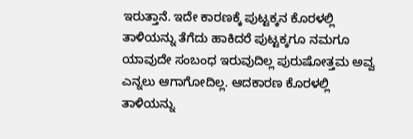ಇರುತ್ತಾನೆ. ಇದೇ ಕಾರಣಕ್ಕೆ ಪುಟ್ಟಕ್ಕನ ಕೊರಳಲ್ಲಿ ತಾಳಿಯನ್ನು ತೆಗೆದು ಹಾಕಿದರೆ ಪುಟ್ಟಕ್ಕಗೂ ನಮಗೂ ಯಾವುದೇ ಸಂಬಂಧ ಇರುವುದಿಲ್ಲ ಪುರುಷೋತ್ತಮ ಅವ್ವ ಎನ್ನಲು ಆಗಾಗೋದಿಲ್ಲ. ಆದಕಾರಣ ಕೊರಳಲ್ಲಿ ತಾಳಿಯನ್ನು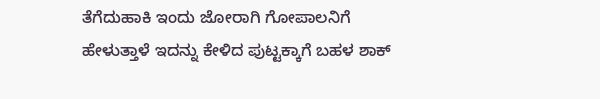ತೆಗೆದುಹಾಕಿ ಇಂದು ಜೋರಾಗಿ ಗೋಪಾಲನಿಗೆ ಹೇಳುತ್ತಾಳೆ ಇದನ್ನು ಕೇಳಿದ ಪುಟ್ಟಕ್ಕಾಗೆ ಬಹಳ ಶಾಕ್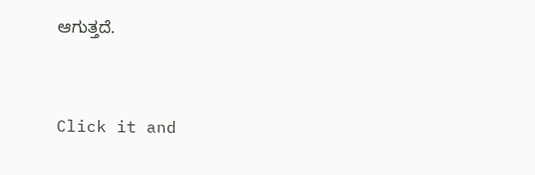ಆಗುತ್ತದೆ.


Click it and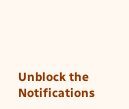Unblock the Notifications